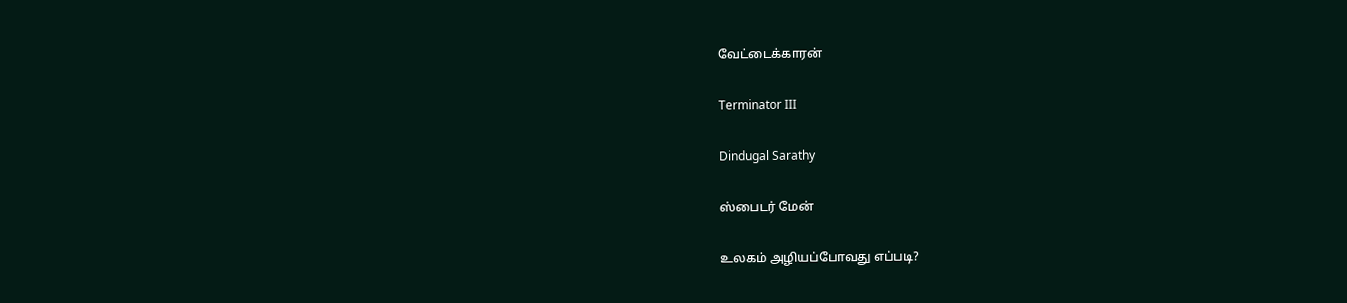வேட்டைக்காரன்

Terminator III

Dindugal Sarathy

ஸ்பைடர் மேன்

உலகம் அழியப்போவது எப்படி?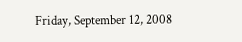Friday, September 12, 2008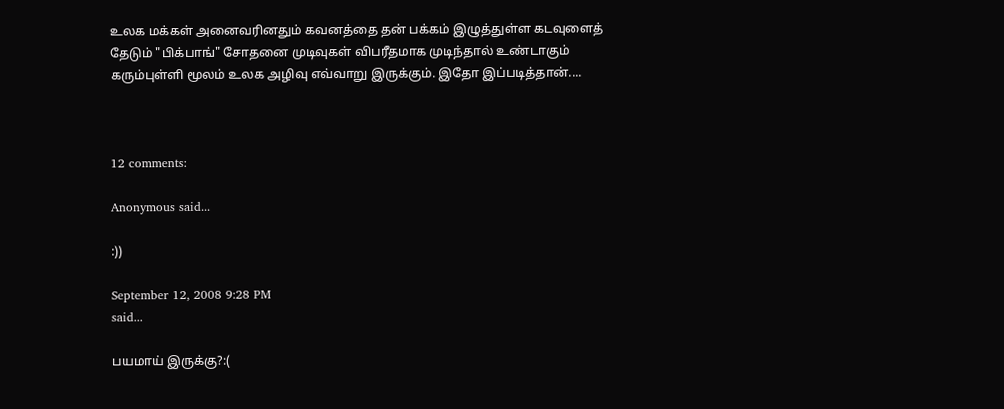உலக மக்கள் அனைவரினதும் கவனத்தை தன் பக்கம் இழுத்துள்ள கடவுளைத் தேடும் "பிக்பாங்" சோதனை முடிவுகள் விபரீதமாக முடிந்தால் உண்டாகும் கரும்புள்ளி மூலம் உலக அழிவு எவ்வாறு இருக்கும். இதோ இப்படித்தான்....



12 comments:

Anonymous said...

:))

September 12, 2008 9:28 PM
said...

பயமாய் இருக்கு?:(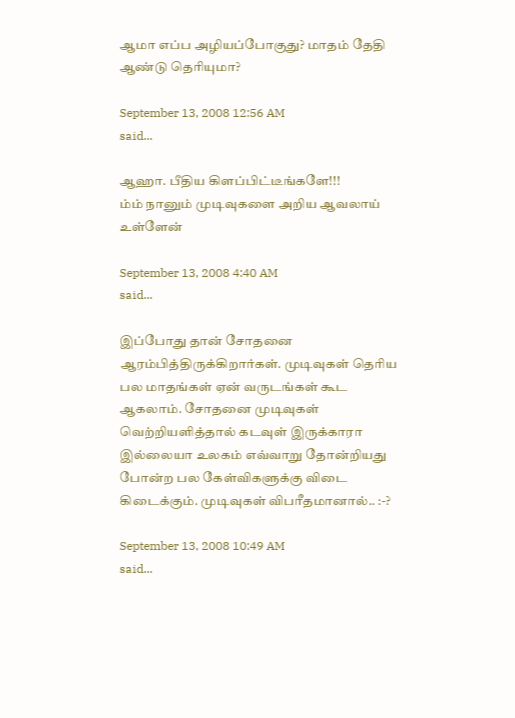ஆமா எப்ப அழியப்போகுது? மாதம் தேதி ஆண்டு தெரியுமா?

September 13, 2008 12:56 AM
said...

ஆஹா. பீதிய கிளப்பிட்டீங்களே!!!
ம்ம் நானும் முடிவுகளை அறிய ஆவலாய் உள்ளேன்

September 13, 2008 4:40 AM
said...

இப்போது தான் சோதனை ஆரம்பித்திருக்கிறார்கள். முடிவுகள் தெரிய பல மாதங்கள் ஏன் வருடங்கள் கூட ஆகலாம். சோதனை முடிவுகள் வெற்றியளித்தால் கடவுள் இருக்காரா இல்லையா உலகம் எவ்வாறு தோன்றியது போன்ற பல கேள்விகளுக்கு விடை கிடைக்கும். முடிவுகள் விபரீதமானால்.. :-?

September 13, 2008 10:49 AM
said...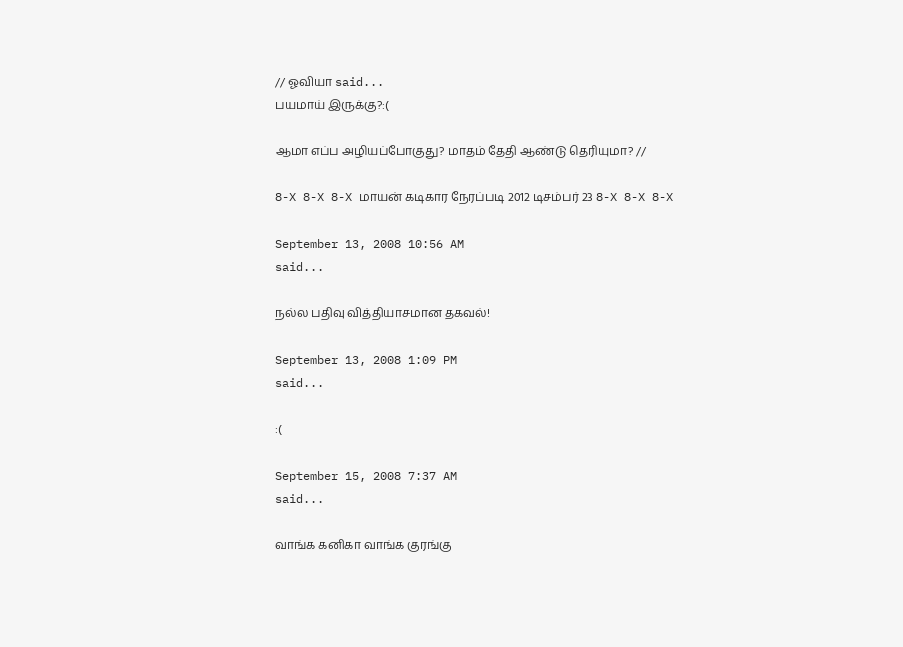// ஓவியா said...
பயமாய் இருக்கு?:(

ஆமா எப்ப அழியப்போகுது? மாதம் தேதி ஆண்டு தெரியுமா? //

8-X 8-X 8-X மாயன் கடிகார நேரப்படி 2012 டிசம்பர் 23 8-X 8-X 8-X

September 13, 2008 10:56 AM
said...

நல்ல பதிவு வித்தியாசமான தகவல்!

September 13, 2008 1:09 PM
said...

:(

September 15, 2008 7:37 AM
said...

வாங்க கனிகா வாங்க குரங்கு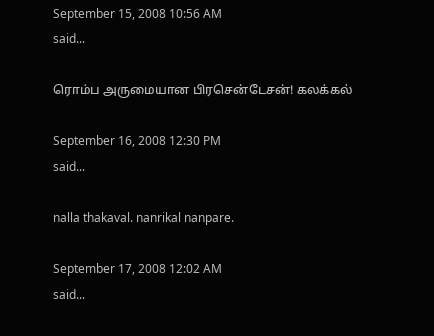September 15, 2008 10:56 AM
said...

ரொம்ப அருமையான பிரசென்டேசன்! கலக்கல்

September 16, 2008 12:30 PM
said...

nalla thakaval. nanrikal nanpare.

September 17, 2008 12:02 AM
said...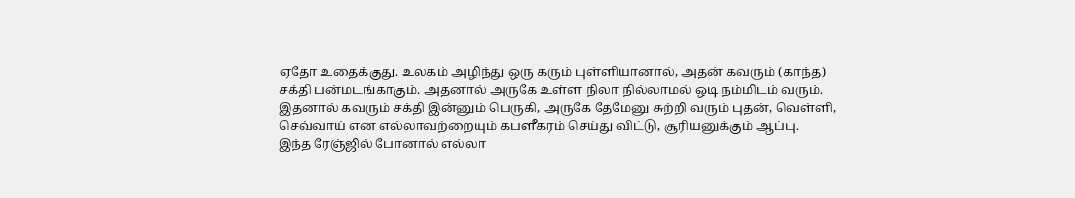ஏதோ உதைக்குது. உலகம் அழிந்து ஒரு கரும் புள்ளியானால், அதன் கவரும் (காந்த)
சக்தி பன்மடங்காகும். அதனால் அருகே உள்ள நிலா நில்லாமல் ஒடி நம்மிடம் வரும்.
இதனால் கவரும் சக்தி இன்னும் பெருகி, அருகே தேமேனு சுற்றி வரும் புதன், வெள்ளி,
செவ்வாய் என எல்லாவற்றையும் கபளீகரம் செய்து விட்டு, சூரியனுக்கும் ஆப்பு.
இந்த ரேஞ்ஜில் போனால் எல்லா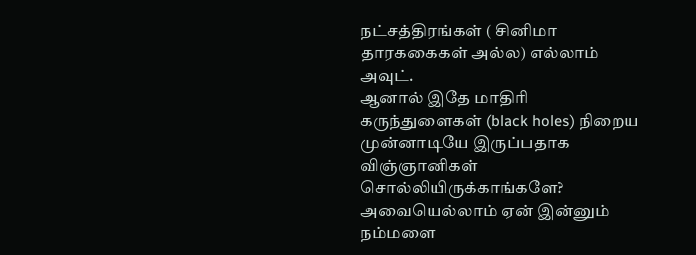நட்சத்திரங்கள் ( சினிமா தாரககைகள் அல்ல) எல்லாம்
அவுட்.
ஆனால் இதே மாதிரி கருந்துளைகள் (black holes) நிறைய முன்னாடியே இருப்பதாக
விஞ்ஞானிகள் சொல்லியிருக்காங்களே? அவையெல்லாம் ஏன் இன்னும் நம்மளை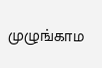முழுங்காம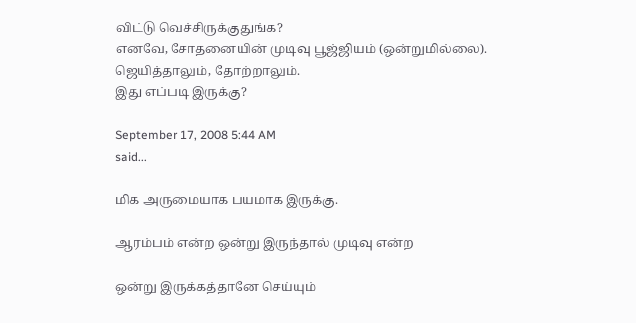விட்டு வெச்சிருக்குதுங்க?
எனவே, சோதனையின் முடிவு பூஜ்ஜியம் (ஒன்றுமில்லை). ஜெயித்தாலும், தோற்றாலும்.
இது எப்படி இருக்கு?

September 17, 2008 5:44 AM
said...

மிக அருமையாக பயமாக இருக்கு.

ஆரம்பம் என்ற ஒன்று இருந்தால் முடிவு என்ற

ஒன்று இருக்கத்தானே செய்யும்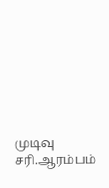முடிவு சரி.ஆரம்பம்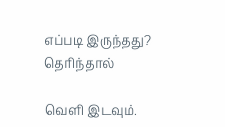எப்படி இருந்தது? தெரிந்தால்

வெளி இடவும்.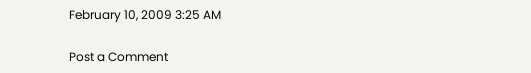February 10, 2009 3:25 AM

Post a Comment